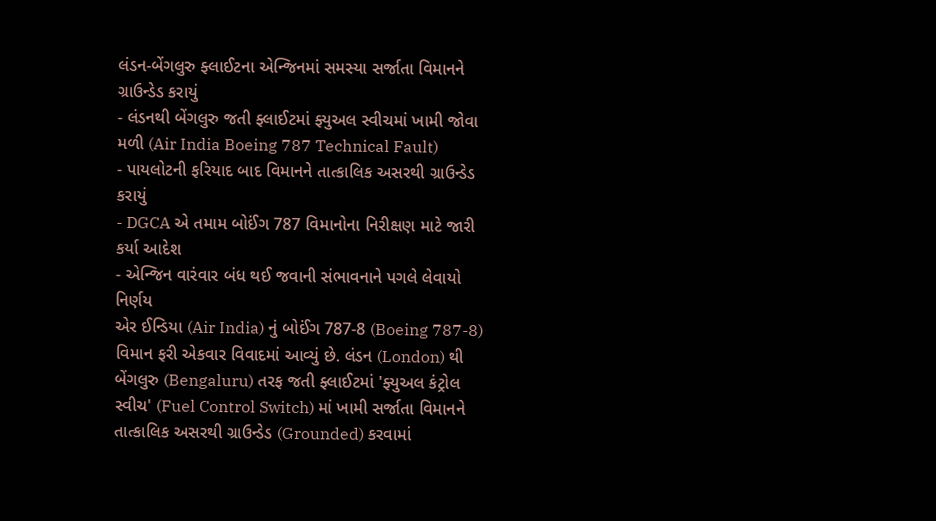લંડન-બેંગલુરુ ફ્લાઈટના એન્જિનમાં સમસ્યા સર્જાતા વિમાનને ગ્રાઉન્ડેડ કરાયું
- લંડનથી બેંગલુરુ જતી ફ્લાઈટમાં ફ્યુઅલ સ્વીચમાં ખામી જોવા મળી (Air India Boeing 787 Technical Fault)
- પાયલોટની ફરિયાદ બાદ વિમાનને તાત્કાલિક અસરથી ગ્રાઉન્ડેડ કરાયું
- DGCA એ તમામ બોઈંગ 787 વિમાનોના નિરીક્ષણ માટે જારી કર્યા આદેશ
- એન્જિન વારંવાર બંધ થઈ જવાની સંભાવનાને પગલે લેવાયો નિર્ણય
એર ઈન્ડિયા (Air India) નું બોઈંગ 787-8 (Boeing 787-8) વિમાન ફરી એકવાર વિવાદમાં આવ્યું છે. લંડન (London) થી બેંગલુરુ (Bengaluru) તરફ જતી ફ્લાઈટમાં 'ફ્યુઅલ કંટ્રોલ સ્વીચ' (Fuel Control Switch) માં ખામી સર્જાતા વિમાનને તાત્કાલિક અસરથી ગ્રાઉન્ડેડ (Grounded) કરવામાં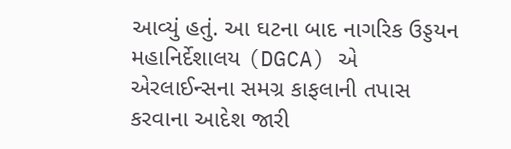આવ્યું હતું. આ ઘટના બાદ નાગરિક ઉડ્ડયન મહાનિર્દેશાલય (DGCA) એ એરલાઈન્સના સમગ્ર કાફલાની તપાસ કરવાના આદેશ જારી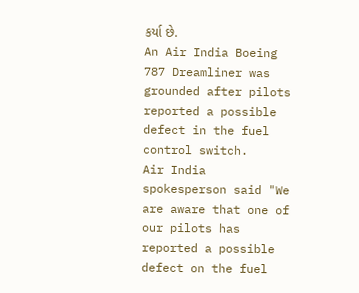કર્યા છે.
An Air India Boeing 787 Dreamliner was grounded after pilots reported a possible defect in the fuel control switch.
Air India spokesperson said "We are aware that one of our pilots has reported a possible defect on the fuel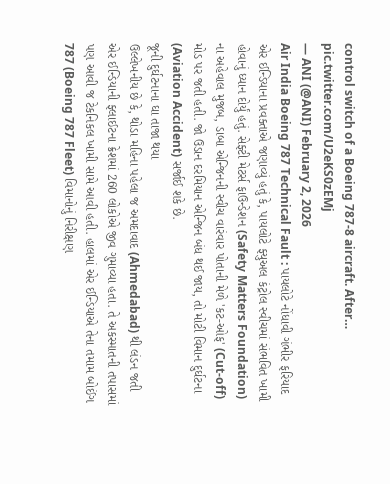control switch of a Boeing 787-8 aircraft. After… pic.twitter.com/U2eKS0zEMj
— ANI (@ANI) February 2, 2026
Air India Boeing 787 Technical Fault : પાયલોટે નોંધાવી ગંભીર ફરિયાદ
એર ઈન્ડિયાના પ્રવક્તાએ જણાવ્યું હતું કે, પાયલોટે ફ્યુઅલ કંટ્રોલ સ્વીચમાં સંભવિત ખામી હોવાનું ધ્યાન દોર્યું હતું. સેફ્ટી મેટર્સ ફાઉન્ડેશન (Safety Matters Foundation) ના અહેવાલ મુજબ, ડાબા એન્જિનની સ્વીચ વારંવાર પોતાની મેળે 'કટ-ઓફ' (Cut-off) મોડ પર જતી હતી. જો ઉડાન દરમિયાન એન્જિન બંધ થઈ જાય, તો મોટી વિમાન દુર્ઘટના (Aviation Accident) સર્જાઈ શકે છે.
જૂની દુર્ઘટનાના ઘા તાજા થયા
ઉલ્લેખનીય છે કે, થોડા મહિના પહેલા જ અમદાવાદ (Ahmedabad) થી લંડન જતી એર ઈન્ડિયાની ફ્લાઈટના ક્રેશમાં 260 લોકોએ જીવ ગુમાવ્યા હતા. તે અકસ્માતની તપાસમાં પણ આવી જ ટેકનિકલ ખામી સામે આવી હતી. હાલમાં એર ઈન્ડિયાએ તેના તમામ બોઈંગ 787 (Boeing 787 Fleet) વિમાનોનું નિરીક્ષણ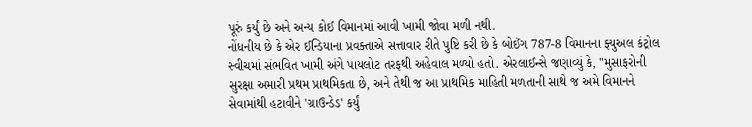પૂરું કર્યું છે અને અન્ય કોઈ વિમાનમાં આવી ખામી જોવા મળી નથી.
નોંધનીય છે કે એર ઈન્ડિયાના પ્રવક્તાએ સત્તાવાર રીતે પુષ્ટિ કરી છે કે બોઈંગ 787-8 વિમાનના ફ્યુઅલ કંટ્રોલ સ્વીચમાં સંભવિત ખામી અંગે પાયલોટ તરફથી અહેવાલ મળ્યો હતો. એરલાઈન્સે જણાવ્યું કે, "મુસાફરોની સુરક્ષા અમારી પ્રથમ પ્રાથમિકતા છે, અને તેથી જ આ પ્રાથમિક માહિતી મળતાની સાથે જ અમે વિમાનને સેવામાંથી હટાવીને 'ગ્રાઉન્ડેડ' કર્યું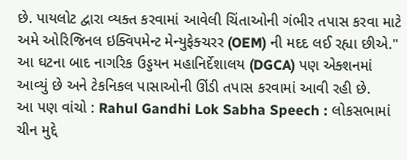છે. પાયલોટ દ્વારા વ્યક્ત કરવામાં આવેલી ચિંતાઓની ગંભીર તપાસ કરવા માટે અમે ઓરિજિનલ ઇક્વિપમેન્ટ મેન્યુફેક્ચરર (OEM) ની મદદ લઈ રહ્યા છીએ." આ ઘટના બાદ નાગરિક ઉડ્ડયન મહાનિર્દેશાલય (DGCA) પણ એક્શનમાં આવ્યું છે અને ટેકનિકલ પાસાઓની ઊંડી તપાસ કરવામાં આવી રહી છે.
આ પણ વાંચો : Rahul Gandhi Lok Sabha Speech : લોકસભામાં ચીન મુદ્દે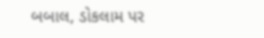બબાલ, ડોકલામ પર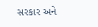સરકાર અને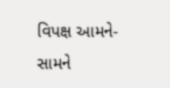વિપક્ષ આમને-સામને